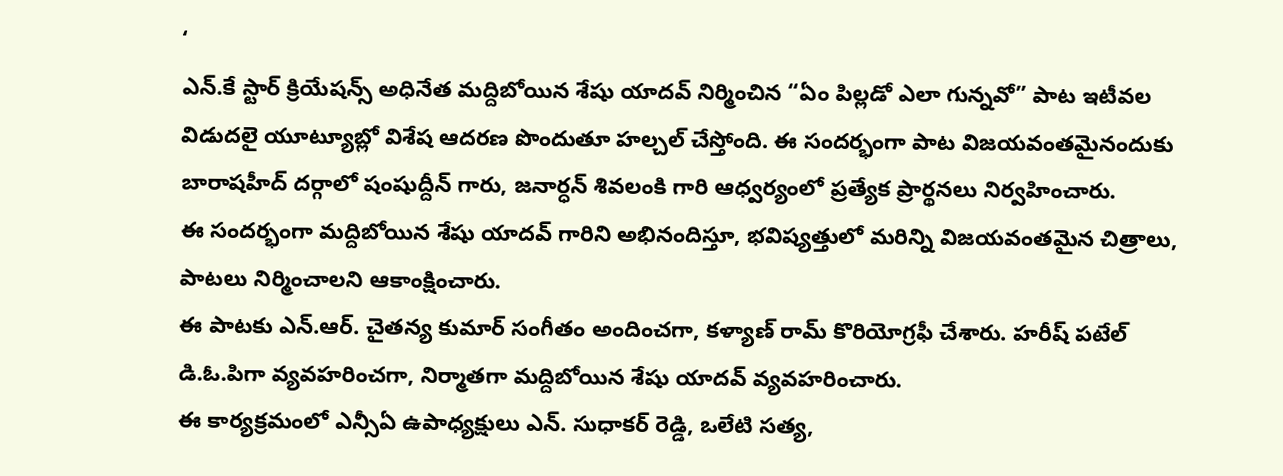‘
ఎన్.కే స్టార్ క్రియేషన్స్ అధినేత మద్దిబోయిన శేషు యాదవ్ నిర్మించిన “ఏం పిల్లడో ఎలా గున్నవో” పాట ఇటీవల విడుదలై యూట్యూబ్లో విశేష ఆదరణ పొందుతూ హల్చల్ చేస్తోంది. ఈ సందర్భంగా పాట విజయవంతమైనందుకు బారాషహీద్ దర్గాలో షంషుద్దీన్ గారు, జనార్ధన్ శివలంకి గారి ఆధ్వర్యంలో ప్రత్యేక ప్రార్థనలు నిర్వహించారు.
ఈ సందర్భంగా మద్దిబోయిన శేషు యాదవ్ గారిని అభినందిస్తూ, భవిష్యత్తులో మరిన్ని విజయవంతమైన చిత్రాలు, పాటలు నిర్మించాలని ఆకాంక్షించారు.
ఈ పాటకు ఎన్.ఆర్. చైతన్య కుమార్ సంగీతం అందించగా, కళ్యాణ్ రామ్ కొరియోగ్రఫీ చేశారు. హరీష్ పటేల్ డి.ఓ.పిగా వ్యవహరించగా, నిర్మాతగా మద్దిబోయిన శేషు యాదవ్ వ్యవహరించారు.
ఈ కార్యక్రమంలో ఎన్సీఏ ఉపాధ్యక్షులు ఎన్. సుధాకర్ రెడ్డి, ఒలేటి సత్య,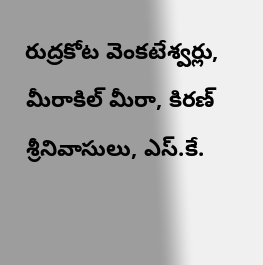రుద్రకోట వెంకటేశ్వర్లు, మీరాకిల్ మీరా, కిరణ్ శ్రీనివాసులు, ఎస్.కే.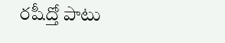రషీద్తో పాటు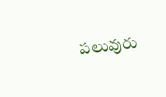పలువురు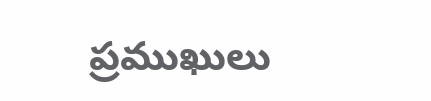ప్రముఖులు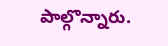పాల్గొన్నారు.